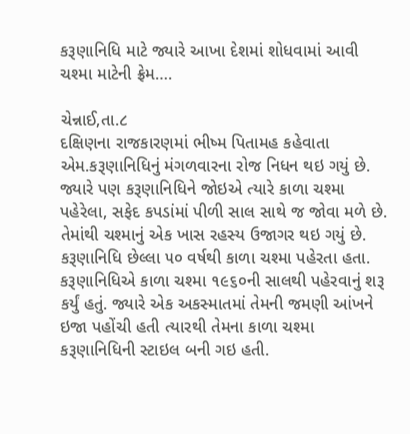કરૂણાનિધિ માટે જ્યારે આખા દેશમાં શોધવામાં આવી ચશ્મા માટેની ફ્રેમ….

ચેન્નાઈ,તા.૮
દક્ષિણના રાજકારણમાં ભીષ્મ પિતામહ કહેવાતા એમ.કરૂણાનિધિનું મંગળવારના રોજ નિધન થઇ ગયું છે. જ્યારે પણ કરૂણાનિધિને જોઇએ ત્યારે કાળા ચશ્મા પહેરેલા, સફેદ કપડાંમાં પીળી સાલ સાથે જ જોવા મળે છે. તેમાંથી ચશ્માનું એક ખાસ રહસ્ય ઉજાગર થઇ ગયું છે. કરૂણાનિધિ છેલ્લા ૫૦ વર્ષથી કાળા ચશ્મા પહેરતા હતા. કરૂણાનિધિએ કાળા ચશ્મા ૧૯૬૦ની સાલથી પહેરવાનું શરૂ કર્યું હતું. જ્યારે એક અકસ્માતમાં તેમની જમણી આંખને ઇજા પહોંચી હતી ત્યારથી તેમના કાળા ચશ્મા કરૂણાનિધિની સ્ટાઇલ બની ગઇ હતી.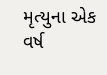મૃત્યુના એક વર્ષ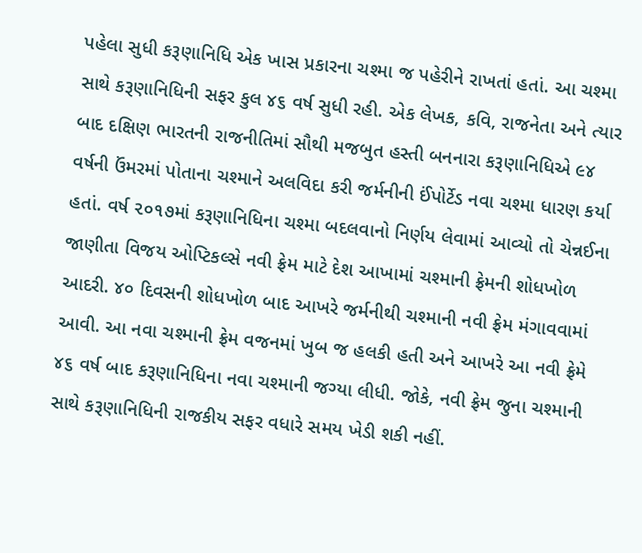પહેલા સુધી કરૂણાનિધિ એક ખાસ પ્રકારના ચશ્મા જ પહેરીને રાખતાં હતાં. આ ચશ્મા સાથે કરૂણાનિધિની સફર કુલ ૪૬ વર્ષ સુધી રહી. એક લેખક, કવિ, રાજનેતા અને ત્યાર બાદ દક્ષિણ ભારતની રાજનીતિમાં સૌથી મજબુત હસ્તી બનનારા કરૂણાનિધિએ ૯૪ વર્ષની ઉંમરમાં પોતાના ચશ્માને અલવિદા કરી જર્મનીની ઈંપોર્ટેડ નવા ચશ્મા ધારણ કર્યા હતાં. વર્ષ ૨૦૧૭માં કરૂણાનિધિના ચશ્મા બદલવાનો નિર્ણય લેવામાં આવ્યો તો ચેન્નઈના જાણીતા વિજય ઓપ્ટિકલ્સે નવી ફ્રેમ માટે દેશ આખામાં ચશ્માની ફ્રેમની શોધખોળ આદરી. ૪૦ દિવસની શોધખોળ બાદ આખરે જર્મનીથી ચશ્માની નવી ફ્રેમ મંગાવવામાં આવી. આ નવા ચશ્માની ફ્રેમ વજનમાં ખુબ જ હલકી હતી અને આખરે આ નવી ફ્રેમે ૪૬ વર્ષ બાદ કરૂણાનિધિના નવા ચશ્માની જગ્યા લીધી. જોકે, નવી ફ્રેમ જુના ચશ્માની સાથે કરૂણાનિધિની રાજકીય સફર વધારે સમય ખેડી શકી નહીં.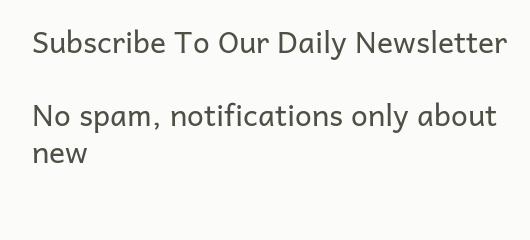Subscribe To Our Daily Newsletter

No spam, notifications only about new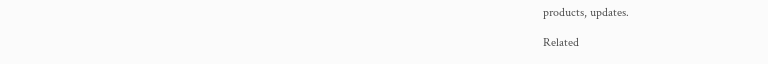products, updates.

Related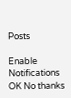Posts

Enable Notifications OK No thanks